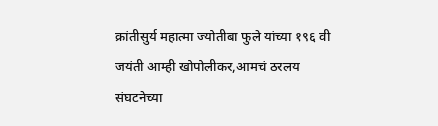क्रांतीसुर्य महात्मा ज्योतीबा फुले यांच्या १९६ वी जयंती आम्ही खोपोलीकर,आमचं ठरलय संघटनेच्या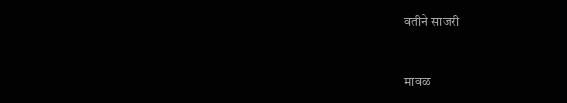वतीने साजरी


मावळ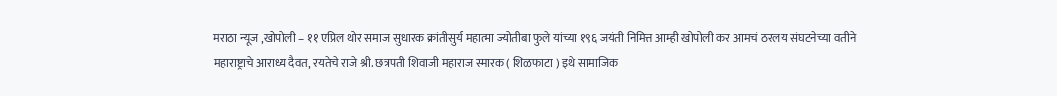मराठा न्यूज ,खोपोली – ११ एप्रिल थोर समाज सुधारक क्रांतीसुर्य महात्मा ज्योतीबा फुले यांच्या १९६ जयंती निमित्त आम्ही खोपोली कर आमचं ठरलय संघटनेच्या वतीने महाराष्ट्राचे आराध्य दैवत, रयतेचे राजे श्री. छत्रपती शिवाजी महाराज स्मारक ( शिळफाटा ) इथे सामाजिक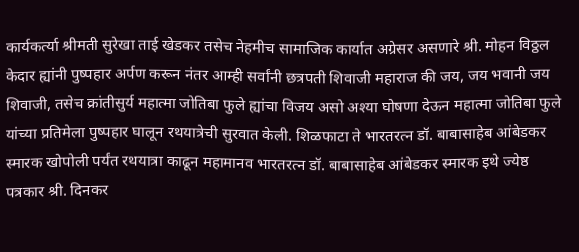कार्यकर्त्या श्रीमती सुरेखा ताई खेडकर तसेच नेहमीच सामाजिक कार्यात अग्रेसर असणारे श्री. मोहन विठ्ठल केदार ह्यांनी पुष्पहार अर्पण करून नंतर आम्ही सर्वांनी छत्रपती शिवाजी महाराज की जय, जय भवानी जय शिवाजी, तसेच क्रांतीसुर्य महात्मा जोतिबा फुले ह्यांचा विजय असो अश्या घोषणा देऊन महात्मा जोतिबा फुले यांच्या प्रतिमेला पुष्पहार घालून रथयात्रेची सुरवात केली. शिळफाटा ते भारतरत्न डॉ. बाबासाहेब आंबेडकर स्मारक खोपोली पर्यंत रथयात्रा काढून महामानव भारतरत्न डॉ. बाबासाहेब आंबेडकर स्मारक इथे ज्येष्ठ पत्रकार श्री. दिनकर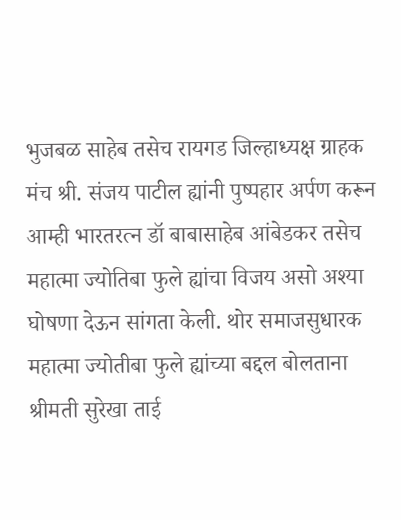भुजबळ साहेब तसेच रायगड जिल्हाध्यक्ष ग्राहक मंच श्री. संजय पाटील ह्यांनी पुष्पहार अर्पण करून आम्ही भारतरत्न डॉ बाबासाहेब आंबेडकर तसेच महात्मा ज्योतिबा फुले ह्यांचा विजय असो अश्या घोषणा देऊन सांगता केली. थोर समाजसुधारक महात्मा ज्योतीबा फुले ह्यांच्या बद्दल बोलताना श्रीमती सुरेखा ताई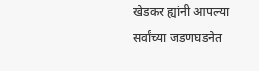खेडकर ह्यांनी आपल्या सर्वांच्या जडणघडनेत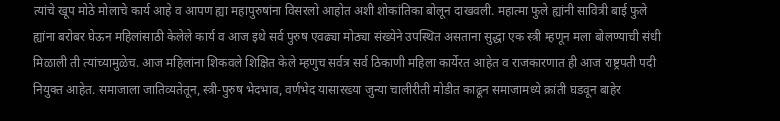त्यांचे खूप मोठे मोलाचे कार्य आहे व आपण ह्या महापुरुषांना विसरलो आहोत अशी शोकांतिका बोलून दाखवली. महात्मा फुले ह्यांनी सावित्री बाई फुले ह्यांना बरोबर घेऊन महिलांसाठी केलेले कार्य व आज इथे सर्व पुरुष एवढ्या मोठ्या संख्येने उपस्थित असताना सुद्धा एक स्त्री म्हणून मला बोलण्याची संधी मिळाली ती त्यांच्यामुळेच. आज महिलांना शिकवले शिक्षित केले म्हणुच सर्वत्र सर्व ठिकाणी महिला कार्येरत आहेत व राजकारणात ही आज राष्ट्रपती पदी नियुक्त आहेत. समाजाला जातिव्यतेतून, स्त्री-पुरुष भेदभाव, वर्णभेद यासारख्या जुन्या चालीरीती मोडीत काढून समाजामध्ये क्रांती घडवून बाहेर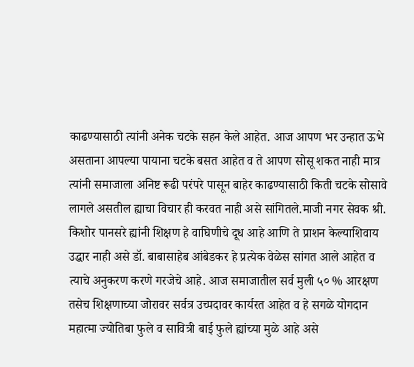काढण्यासाठी त्यांनी अनेक चटके सहन केले आहेत. आज आपण भर उन्हात ऊभे असताना आपल्या पायाना चटके बसत आहेत व ते आपण सोसू शकत नाही मात्र त्यांनी समाजाला अनिष्ट रूढी परंपरे पासून बाहेर काढण्यासाठी किती चटके सोसावे लागले असतील ह्याचा विचार ही करवत नाही असे सांगितले.माजी नगर सेवक श्री. किशोर पानसरे ह्यांनी शिक्षण हे वाघिणीचे दूध आहे आणि ते प्राशन केल्याशिवाय उद्धार नाही असे डॉ. बाबासाहेब आंबेडकर हे प्रत्येक वेळेस सांगत आले आहेत व त्याचे अनुकरण करणे गरजेचे आहे. आज समाजातील सर्व मुली ५० % आरक्षण तसेच शिक्षणाच्या जोरावर सर्वत्र उच्पदावर कार्यरत आहेत व हे सगळे योगदान महात्मा ज्योतिबा फुले व सावित्री बाई फुले ह्यांच्या मुळे आहे असे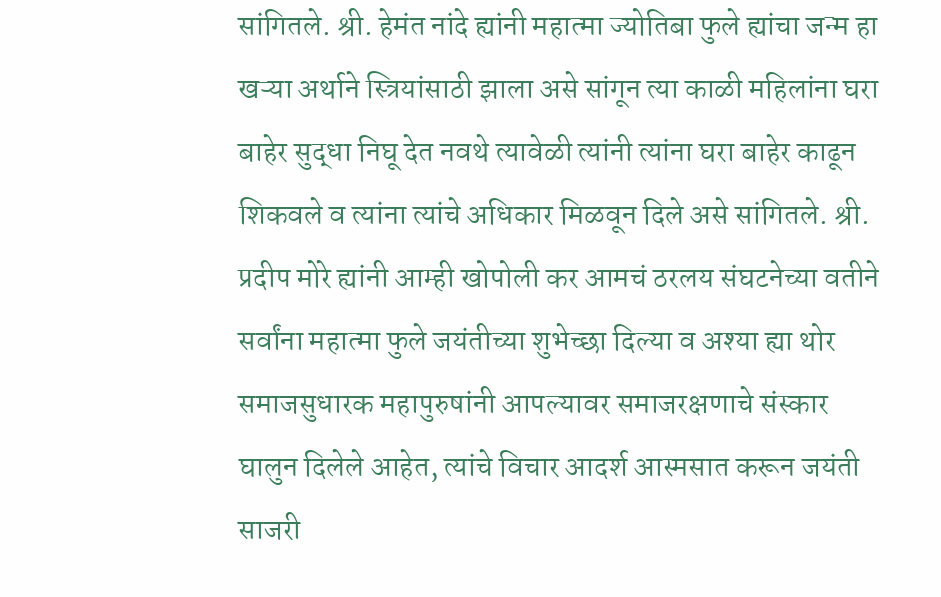सांगितले. श्री. हेमंत नांदे ह्यांनी महात्मा ज्योतिबा फुले ह्यांचा जन्म हा खऱ्या अर्थाने स्त्रियांसाठी झाला असे सांगून त्या काळी महिलांना घरा बाहेर सुद्धा निघू देत नवथे त्यावेळी त्यांनी त्यांना घरा बाहेर काढून शिकवले व त्यांना त्यांचे अधिकार मिळवून दिले असे सांगितले. श्री. प्रदीप मोरे ह्यांनी आम्ही खोपोली कर आमचं ठरलय संघटनेच्या वतीने सर्वांना महात्मा फुले जयंतीच्या शुभेच्छा दिल्या व अश्या ह्या थोर समाजसुधारक महापुरुषांनी आपल्यावर समाजरक्षणाचे संस्कार घालुन दिलेले आहेत, त्यांचे विचार आदर्श आस्मसात करून जयंती साजरी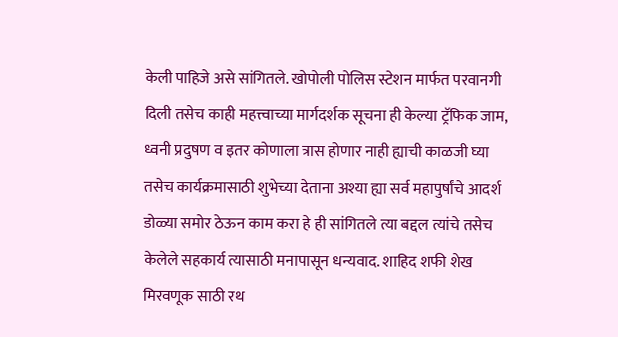केली पाहिजे असे सांगितले. खोपोली पोलिस स्टेशन मार्फत परवानगी दिली तसेच काही महत्त्वाच्या मार्गदर्शक सूचना ही केल्या ट्रॅफिक जाम, ध्वनी प्रदुषण व इतर कोणाला त्रास होणार नाही ह्याची काळजी घ्या तसेच कार्यक्रमासाठी शुभेच्या देताना अश्या ह्या सर्व महापुर्षांचे आदर्श डोळ्या समोर ठेऊन काम करा हे ही सांगितले त्या बद्दल त्यांचे तसेच केलेले सहकार्य त्यासाठी मनापासून धन्यवाद. शाहिद शफी शेख मिरवणूक साठी रथ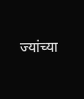ज्यांच्या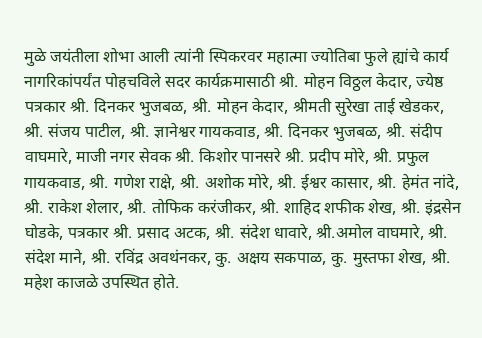मुळे जयंतीला शोभा आली त्यांनी स्पिकरवर महात्मा ज्योतिबा फुले ह्यांचे कार्य नागरिकांपर्यंत पोहचविले सदर कार्यक्रमासाठी श्री. मोहन विठ्ठल केदार, ज्येष्ठ पत्रकार श्री. दिनकर भुजबळ, श्री. मोहन केदार, श्रीमती सुरेखा ताई खेडकर, श्री. संजय पाटील, श्री. ज्ञानेश्वर गायकवाड, श्री. दिनकर भुजबळ, श्री. संदीप वाघमारे, माजी नगर सेवक श्री. किशोर पानसरे श्री. प्रदीप मोरे, श्री. प्रफुल गायकवाड, श्री. गणेश राक्षे, श्री. अशोक मोरे, श्री. ईश्वर कासार, श्री. हेमंत नांदे, श्री. राकेश शेलार, श्री. तोफिक करंजीकर, श्री. शाहिद शफीक शेख, श्री. इंद्रसेन घोडके, पत्रकार श्री. प्रसाद अटक, श्री. संदेश धावारे, श्री.अमोल वाघमारे, श्री. संदेश माने, श्री. रविंद्र अवथंनकर, कु. अक्षय सकपाळ, कु. मुस्तफा शेख, श्री. महेश काजळे उपस्थित होते.